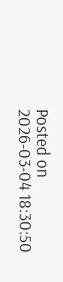Posted on 2026-03-04 18:30:50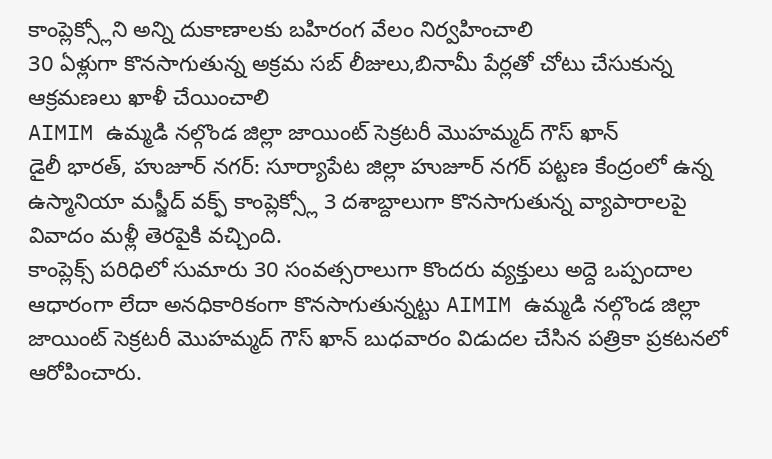కాంప్లెక్స్లోని అన్ని దుకాణాలకు బహిరంగ వేలం నిర్వహించాలి
30 ఏళ్లుగా కొనసాగుతున్న అక్రమ సబ్ లీజులు,బినామీ పేర్లతో చోటు చేసుకున్న ఆక్రమణలు ఖాళీ చేయించాలి
AIMIM ఉమ్మడి నల్గొండ జిల్లా జాయింట్ సెక్రటరీ మొహమ్మద్ గౌస్ ఖాన్
డైలీ భారత్, హుజూర్ నగర్: సూర్యాపేట జిల్లా హుజూర్ నగర్ పట్టణ కేంద్రంలో ఉన్న ఉస్మానియా మస్జీద్ వక్ఫ్ కాంప్లెక్స్లో 3 దశాబ్దాలుగా కొనసాగుతున్న వ్యాపారాలపై వివాదం మళ్లీ తెరపైకి వచ్చింది.
కాంప్లెక్స్ పరిధిలో సుమారు 30 సంవత్సరాలుగా కొందరు వ్యక్తులు అద్దె ఒప్పందాల ఆధారంగా లేదా అనధికారికంగా కొనసాగుతున్నట్టు AIMIM ఉమ్మడి నల్గొండ జిల్లా జాయింట్ సెక్రటరీ మొహమ్మద్ గౌస్ ఖాన్ బుధవారం విడుదల చేసిన పత్రికా ప్రకటనలో ఆరోపించారు.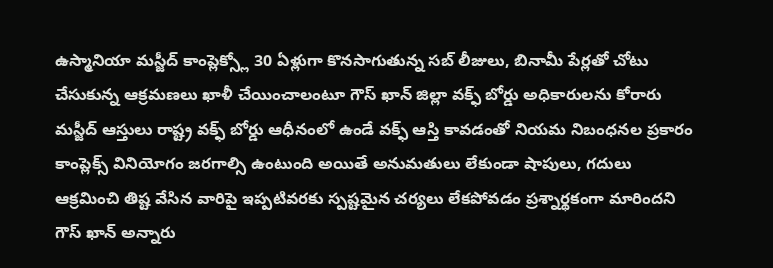ఉస్మానియా మస్జీద్ కాంప్లెక్స్లో 30 ఏళ్లుగా కొనసాగుతున్న సబ్ లీజులు, బినామీ పేర్లతో చోటు చేసుకున్న ఆక్రమణలు ఖాళీ చేయించాలంటూ గౌస్ ఖాన్ జిల్లా వక్ఫ్ బోర్డు అధికారులను కోరారు
మస్జీద్ ఆస్తులు రాష్ట్ర వక్ఫ్ బోర్డు ఆధీనంలో ఉండే వక్ఫ్ ఆస్తి కావడంతో నియమ నిబంధనల ప్రకారం కాంప్లెక్స్ వినియోగం జరగాల్సి ఉంటుంది అయితే అనుమతులు లేకుండా షాపులు, గదులు ఆక్రమించి తిష్ట వేసిన వారిపై ఇప్పటివరకు స్పష్టమైన చర్యలు లేకపోవడం ప్రశ్నార్థకంగా మారిందని గౌస్ ఖాన్ అన్నారు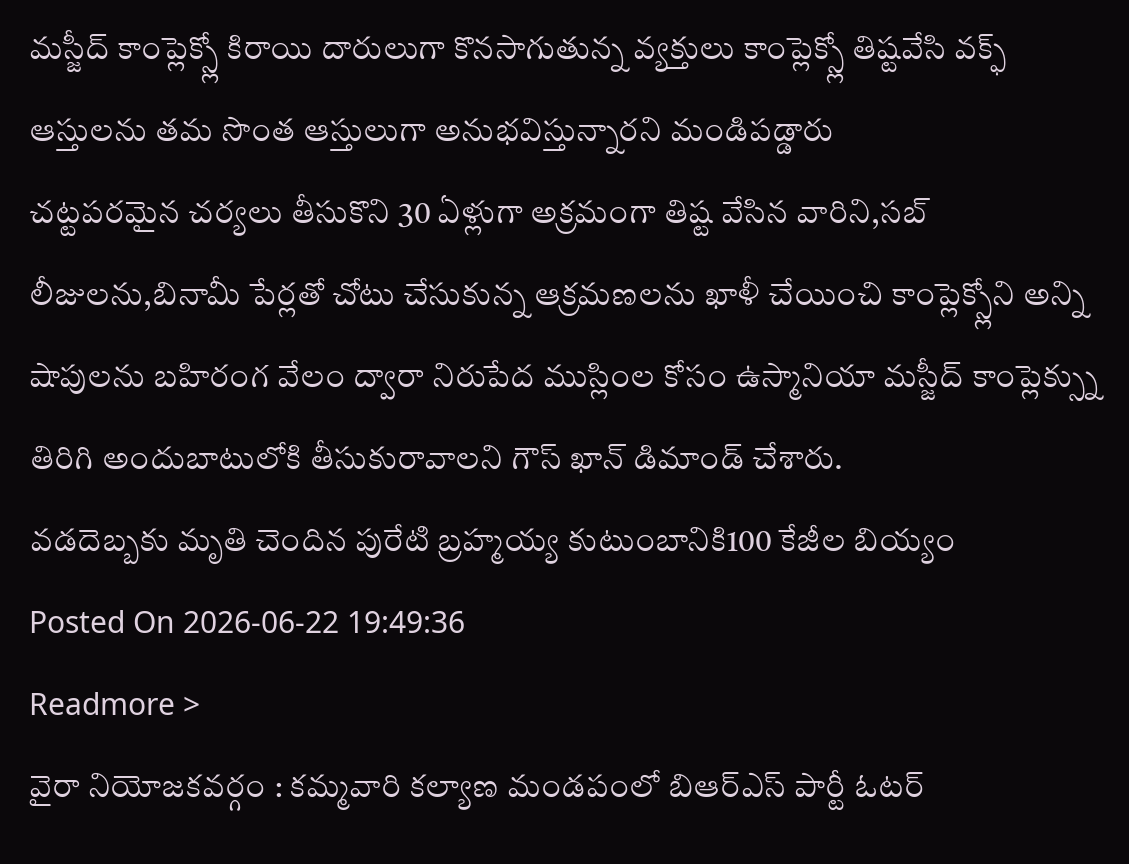మస్జీద్ కాంప్లెక్స్లో కిరాయి దారులుగా కొనసాగుతున్న వ్యక్తులు కాంప్లెక్స్లో తిష్టవేసి వక్ఫ్ ఆస్తులను తమ సొంత ఆస్తులుగా అనుభవిస్తున్నారని మండిపడ్డారు
చట్టపరమైన చర్యలు తీసుకొని 30 ఏళ్లుగా అక్రమంగా తిష్ట వేసిన వారిని,సబ్ లీజులను,బినామీ పేర్లతో చోటు చేసుకున్న ఆక్రమణలను ఖాళీ చేయించి కాంప్లెక్స్లోని అన్ని షాపులను బహిరంగ వేలం ద్వారా నిరుపేద ముస్లింల కోసం ఉస్మానియా మస్జీద్ కాంప్లెక్స్ను తిరిగి అందుబాటులోకి తీసుకురావాలని గౌస్ ఖాన్ డిమాండ్ చేశారు.
వడదెబ్బకు మృతి చెందిన పురేటి బ్రహ్మయ్య కుటుంబానికి100 కేజీల బియ్యం
Posted On 2026-06-22 19:49:36
Readmore >
వైరా నియోజకవర్గం : కమ్మవారి కల్యాణ మండపంలో బిఆర్ఎస్ పార్టీ ఓటర్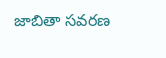జాబితా సవరణ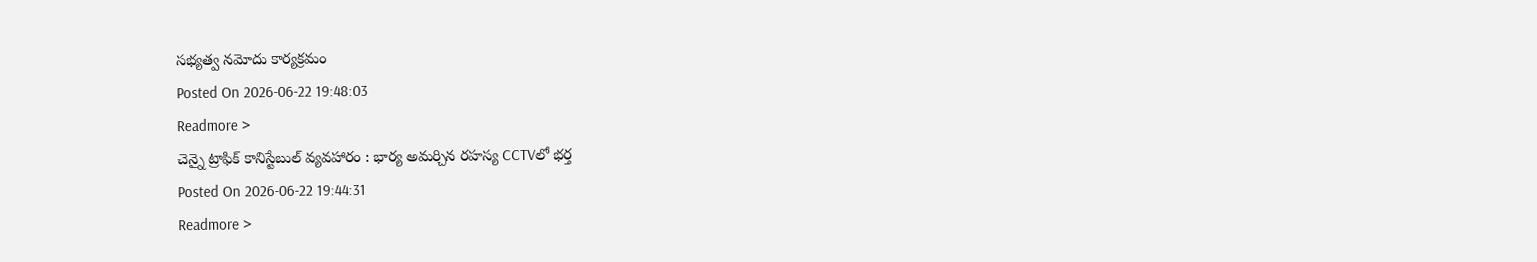సభ్యత్వ నమోదు కార్యక్రమం
Posted On 2026-06-22 19:48:03
Readmore >
చెన్నై ట్రాఫిక్ కానిస్టేబుల్ వ్యవహారం : భార్య అమర్చిన రహస్య CCTVలో భర్త
Posted On 2026-06-22 19:44:31
Readmore >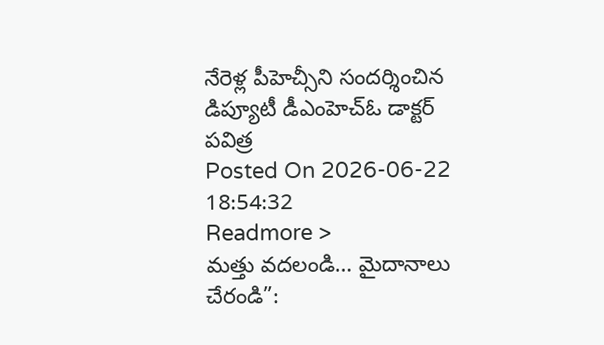నేరెళ్ల పీహెచ్సీని సందర్శించిన డిప్యూటీ డీఎంహెచ్ఓ డాక్టర్ పవిత్ర
Posted On 2026-06-22 18:54:32
Readmore >
మత్తు వదలండి… మైదానాలు చేరండి”: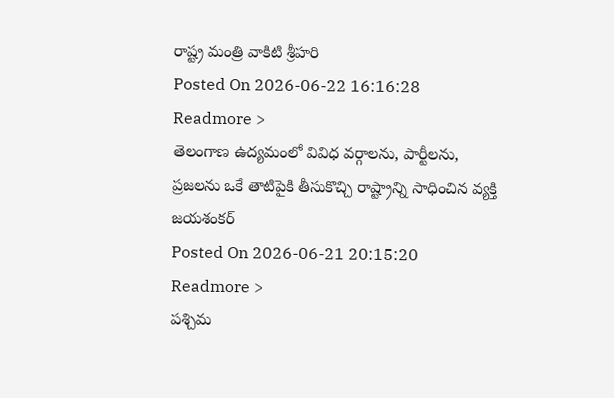రాష్ట్ర మంత్రి వాకిటి శ్రీహరి
Posted On 2026-06-22 16:16:28
Readmore >
తెలంగాణ ఉద్యమంలో వివిధ వర్గాలను, పార్టీలను, ప్రజలను ఒకే తాటిపైకి తీసుకొచ్చి రాష్ట్రాన్ని సాధించిన వ్యక్తి జయశంకర్
Posted On 2026-06-21 20:15:20
Readmore >
పశ్చిమ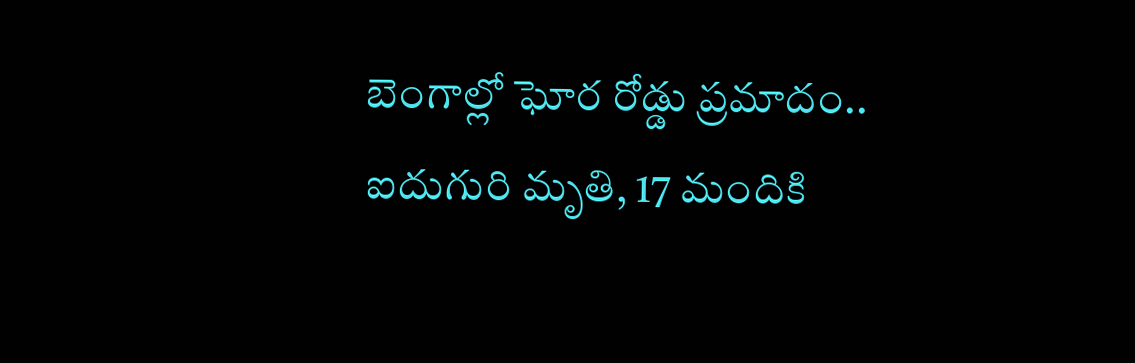బెంగాల్లో ఘోర రోడ్డు ప్రమాదం.. ఐదుగురి మృతి, 17 మందికి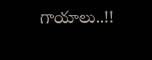గాయాలు..!!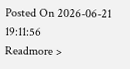Posted On 2026-06-21 19:11:56
Readmore >